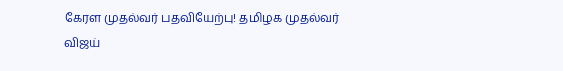கேரள முதல்வர் பதவியேற்பு! தமிழக முதல்வர் விஜய்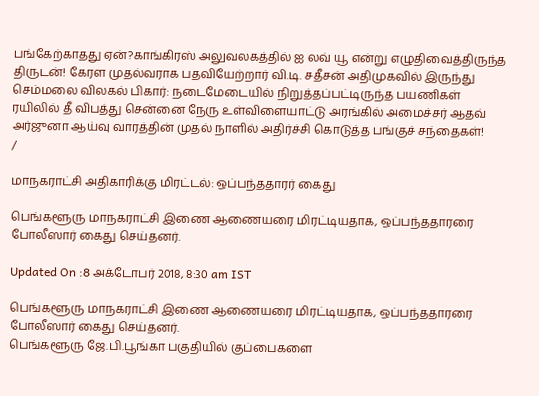பங்கேற்காதது ஏன்?காங்கிரஸ் அலுவலகத்தில் ஐ லவ் யூ என்று எழுதிவைத்திருந்த திருடன்! கேரள முதல்வராக பதவியேற்றார் வி.டி. சதீசன் அதிமுகவில் இருந்து செம்மலை விலகல் பிகார்: நடைமேடையில் நிறுத்தப்பட்டிருந்த பயணிகள் ரயிலில் தீ விபத்து சென்னை நேரு உள்விளையாட்டு அரங்கில் அமைச்சர் ஆதவ் அர்ஜுனா ஆய்வு வாரத்தின் முதல் நாளில் அதிர்ச்சி கொடுத்த பங்குச் சந்தைகள்!
/

மாநகராட்சி அதிகாரிக்கு மிரட்டல்: ஒப்பந்ததாரர் கைது

பெங்களூரு மாநகராட்சி இணை ஆணையரை மிரட்டியதாக, ஒப்பந்ததாரரை போலீஸார் கைது செய்தனர்.

Updated On :8 அக்டோபர் 2018, 8:30 am IST

பெங்களூரு மாநகராட்சி இணை ஆணையரை மிரட்டியதாக, ஒப்பந்ததாரரை போலீஸார் கைது செய்தனர்.
பெங்களூரு ஜே.பி.பூங்கா பகுதியில் குப்பைகளை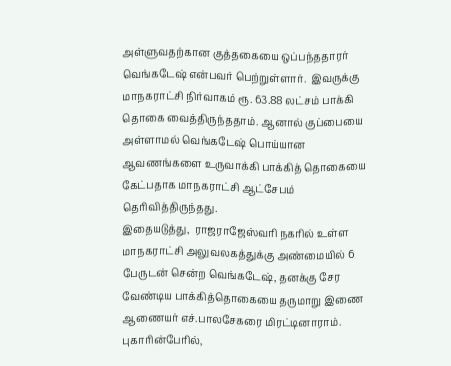அள்ளுவதற்கான குத்தகையை ஒப்பந்ததாரர் வெங்கடேஷ் என்பவர் பெற்றுள்ளார்.  இவருக்கு மாநகராட்சி நிர்வாகம் ரூ. 63.88 லட்சம் பாக்கி தொகை வைத்திருந்ததாம். ஆனால் குப்பையை அள்ளாமல் வெங்கடேஷ் பொய்யான ஆவணங்களை உருவாக்கி பாக்கித் தொகையை கேட்பதாக மாநகராட்சி ஆட்சேபம் தெரிவித்திருந்தது.
இதையடுத்து,  ராஜராஜேஸ்வரி நகரில் உள்ள மாநகராட்சி அலுவலகத்துக்கு அண்மையில் 6 பேருடன் சென்ற வெங்கடேஷ், தனக்கு சேர வேண்டிய பாக்கித்தொகையை தருமாறு இணை ஆணையர் எச்.பாலசேகரை மிரட்டினாராம்.
புகாரின்பேரில்,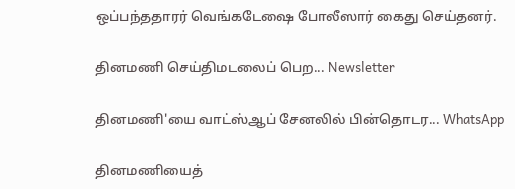ஒப்பந்ததாரர் வெங்கடேஷை போலீஸார் கைது செய்தனர்.

தினமணி செய்திமடலைப் பெற... Newsletter

தினமணி'யை வாட்ஸ்ஆப் சேனலில் பின்தொடர... WhatsApp

தினமணியைத்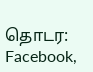தொடர: Facebook,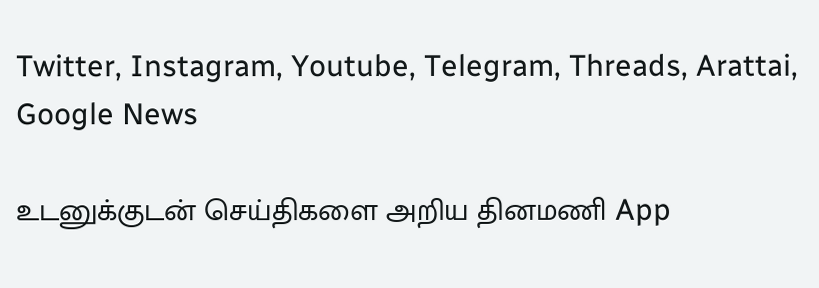Twitter, Instagram, Youtube, Telegram, Threads, Arattai, Google News

உடனுக்குடன் செய்திகளை அறிய தினமணி App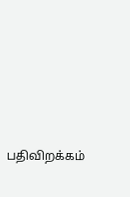பதிவிறக்கம்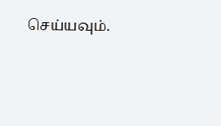செய்யவும்.